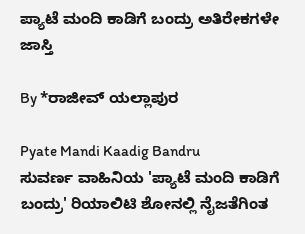ಪ್ಯಾಟೆ ಮಂದಿ ಕಾಡಿಗೆ ಬಂದ್ರು ಅತಿರೇಕಗಳೇ ಜಾಸ್ತಿ

By *ರಾಜೀವ್ ಯಲ್ಲಾಪುರ

Pyate Mandi Kaadig Bandru
ಸುವರ್ಣ ವಾಹಿನಿಯ 'ಪ್ಯಾಟೆ ಮಂದಿ ಕಾಡಿಗೆ ಬಂದ್ರು' ರಿಯಾಲಿಟಿ ಶೋನಲ್ಲಿ ನೈಜತೆಗಿಂತ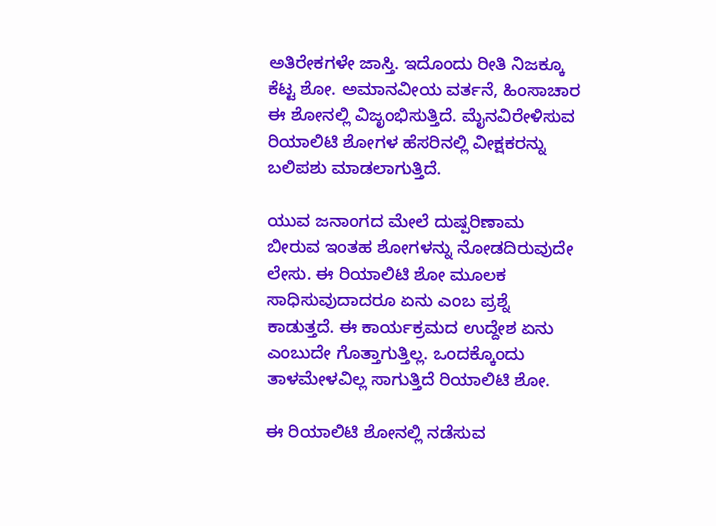ಅತಿರೇಕಗಳೇ ಜಾಸ್ತಿ. ಇದೊಂದು ರೀತಿ ನಿಜಕ್ಕೂ ಕೆಟ್ಟ ಶೋ. ಅಮಾನವೀಯ ವರ್ತನೆ, ಹಿಂಸಾಚಾರ ಈ ಶೋನಲ್ಲಿ ವಿಜೃಂಭಿಸುತ್ತಿದೆ. ಮೈನವಿರೇಳಿಸುವ ರಿಯಾಲಿಟಿ ಶೋಗಳ ಹೆಸರಿನಲ್ಲಿ ವೀಕ್ಷಕರನ್ನು ಬಲಿಪಶು ಮಾಡಲಾಗುತ್ತಿದೆ.

ಯುವ ಜನಾಂಗದ ಮೇಲೆ ದುಷ್ಪರಿಣಾಮ ಬೀರುವ ಇಂತಹ ಶೋಗಳನ್ನು ನೋಡದಿರುವುದೇ ಲೇಸು. ಈ ರಿಯಾಲಿಟಿ ಶೋ ಮೂಲಕ ಸಾಧಿಸುವುದಾದರೂ ಏನು ಎಂಬ ಪ್ರಶ್ನೆ ಕಾಡುತ್ತದೆ. ಈ ಕಾರ್ಯಕ್ರಮದ ಉದ್ದೇಶ ಏನು ಎಂಬುದೇ ಗೊತ್ತಾಗುತ್ತಿಲ್ಲ. ಒಂದಕ್ಕೊಂದು ತಾಳಮೇಳವಿಲ್ಲ ಸಾಗುತ್ತಿದೆ ರಿಯಾಲಿಟಿ ಶೋ.

ಈ ರಿಯಾಲಿಟಿ ಶೋನಲ್ಲಿ ನಡೆಸುವ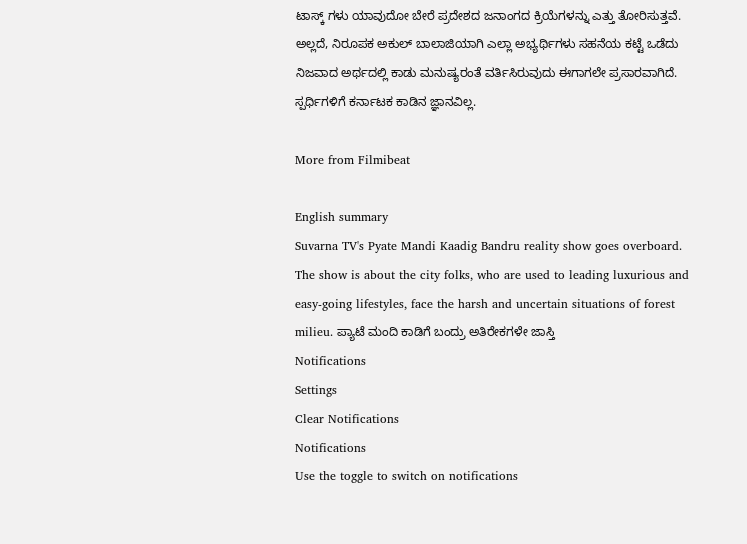ಟಾಸ್ಕ್ ಗಳು ಯಾವುದೋ ಬೇರೆ ಪ್ರದೇಶದ ಜನಾಂಗದ ಕ್ರಿಯೆಗಳನ್ನು ಎತ್ತು ತೋರಿಸುತ್ತವೆ. ಅಲ್ಲದೆ, ನಿರೂಪಕ ಅಕುಲ್ ಬಾಲಾಜಿಯಾಗಿ ಎಲ್ಲಾ ಅಭ್ಯರ್ಥಿಗಳು ಸಹನೆಯ ಕಟ್ಟೆ ಒಡೆದು ನಿಜವಾದ ಅರ್ಥದಲ್ಲಿ ಕಾಡು ಮನುಷ್ಯರಂತೆ ವರ್ತಿಸಿರುವುದು ಈಗಾಗಲೇ ಪ್ರಸಾರವಾಗಿದೆ. ಸ್ಪರ್ಧಿಗಳಿಗೆ ಕರ್ನಾಟಕ ಕಾಡಿನ ಜ್ಞಾನವಿಲ್ಲ.

More from Filmibeat

English summary
Suvarna TV's Pyate Mandi Kaadig Bandru reality show goes overboard. The show is about the city folks, who are used to leading luxurious and easy-going lifestyles, face the harsh and uncertain situations of forest milieu. ಪ್ಯಾಟೆ ಮಂದಿ ಕಾಡಿಗೆ ಬಂದ್ರು ಅತಿರೇಕಗಳೇ ಜಾಸ್ತಿ
Notifications
Settings
Clear Notifications
Notifications
Use the toggle to switch on notifications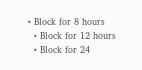• Block for 8 hours
  • Block for 12 hours
  • Block for 24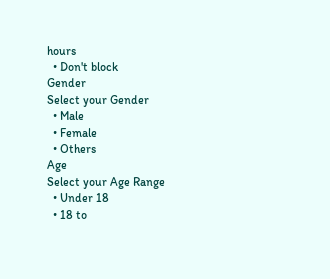hours
  • Don't block
Gender
Select your Gender
  • Male
  • Female
  • Others
Age
Select your Age Range
  • Under 18
  • 18 to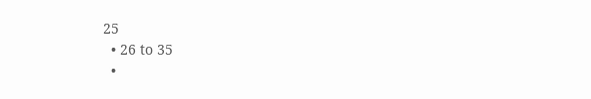25
  • 26 to 35
  •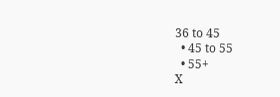36 to 45
  • 45 to 55
  • 55+
X